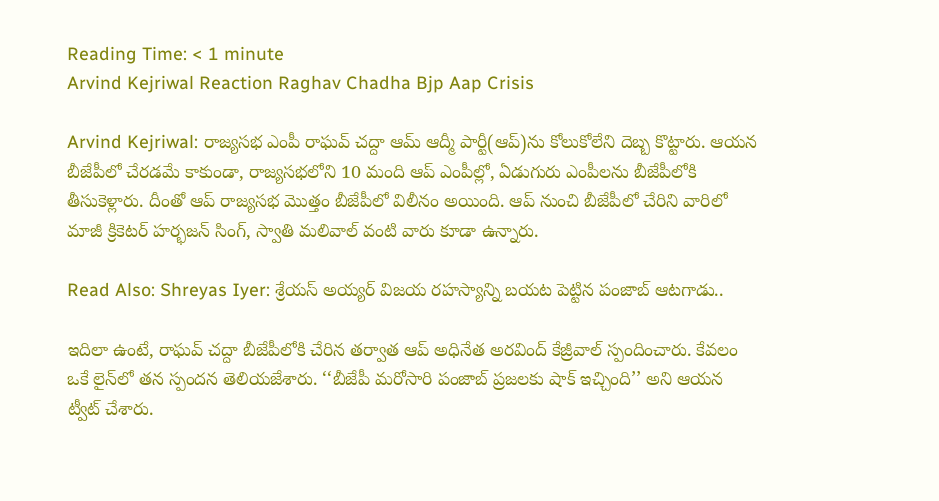Reading Time: < 1 minute
Arvind Kejriwal Reaction Raghav Chadha Bjp Aap Crisis

Arvind Kejriwal: రాజ్యసభ ఎంపీ రాఘవ్ చద్దా ఆమ్ ఆద్మీ పార్టీ(ఆప్)ను కోలుకోలేని దెబ్బ కొట్టారు. ఆయన బీజేపీలో చేరడమే కాకుండా, రాజ్యసభలోని 10 మంది ఆప్ ఎంపీల్లో, ఏడుగురు ఎంపీలను బీజేపీలోకి తీసుకెళ్లారు. దీంతో ఆప్ రాజ్యసభ మొత్తం బీజేపీలో విలీనం అయింది. ఆప్ నుంచి బీజేపీలో చేరిని వారిలో మాజీ క్రికెటర్ హర్భజన్ సింగ్, స్వాతి మలివాల్ వంటి వారు కూడా ఉన్నారు.

Read Also: Shreyas Iyer: శ్రేయస్‌ అయ్యర్‌ విజయ రహస్యాన్ని బయట పెట్టిన పంజాబ్ ఆటగాడు..

ఇదిలా ఉంటే, రాఘవ్ చద్దా బీజేపీలోకి చేరిన తర్వాత ఆప్ అధినేత అరవింద్ కేజ్రీవాల్ స్పందించారు. కేవలం ఒకే లైన్‌లో తన స్పందన తెలియజేశారు. ‘‘బీజేపీ మరోసారి పంజాబ్‌ ప్రజలకు షాక్ ఇచ్చింది’’ అని ఆయన ట్వీట్ చేశారు.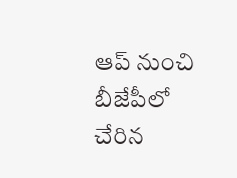ఆప్ నుంచి బీజేపీలో చేరిన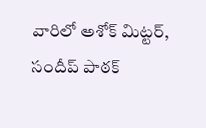వారిలో అశోక్ మిట్టర్, సందీప్ పాఠక్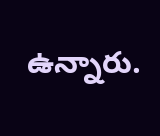ఉన్నారు.